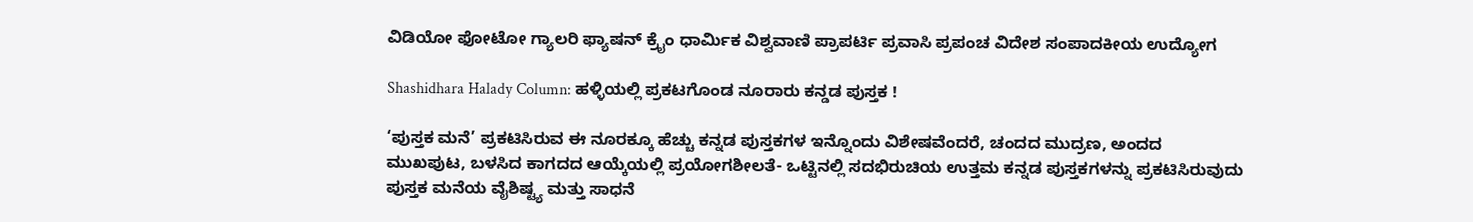ವಿಡಿಯೋ ಫೋಟೋ ಗ್ಯಾಲರಿ ಫ್ಯಾಷನ್ ಕ್ರೈಂ ಧಾರ್ಮಿಕ ವಿಶ್ವವಾಣಿ ಪ್ರಾಪರ್ಟಿ ಪ್ರವಾಸಿ ಪ್ರಪಂಚ ವಿದೇಶ ಸಂಪಾದಕೀಯ ಉದ್ಯೋಗ

Shashidhara Halady Column: ಹಳ್ಳಿಯಲ್ಲಿ ಪ್ರಕಟಗೊಂಡ ನೂರಾರು ಕನ್ಡಡ ಪುಸ್ತಕ !

‘ಪುಸ್ತಕ ಮನೆ’ ಪ್ರಕಟಿಸಿರುವ ಈ ನೂರಕ್ಕೂ ಹೆಚ್ಚು ಕನ್ನಡ ಪುಸ್ತಕಗಳ ಇನ್ನೊಂದು ವಿಶೇಷವೆಂದರೆ, ಚಂದದ ಮುದ್ರಣ, ಅಂದದ ಮುಖಪುಟ, ಬಳಸಿದ ಕಾಗದದ ಆಯ್ಕೆಯಲ್ಲಿ ಪ್ರಯೋಗಶೀಲತೆ- ಒಟ್ಟಿನಲ್ಲಿ ಸದಭಿರುಚಿಯ ಉತ್ತಮ ಕನ್ನಡ ಪುಸ್ತಕಗಳನ್ನು ಪ್ರಕಟಿಸಿರುವುದು ಪುಸ್ತಕ ಮನೆಯ ವೈಶಿಷ್ಟ್ಯ ಮತ್ತು ಸಾಧನೆ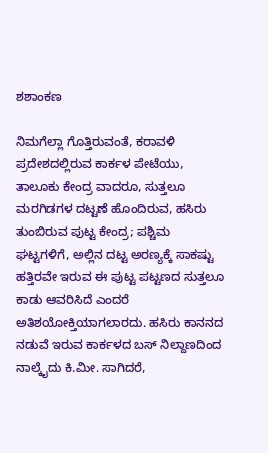ಶಶಾಂಕಣ

ನಿಮಗೆಲ್ಲಾ ಗೊತ್ತಿರುವಂತೆ, ಕರಾವಳಿ ಪ್ರದೇಶದಲ್ಲಿರುವ ಕಾರ್ಕಳ ಪೇಟೆಯು, ತಾಲೂಕು ಕೇಂದ್ರ ವಾದರೂ, ಸುತ್ತಲೂ ಮರಗಿಡಗಳ ದಟ್ಟಣೆ ಹೊಂದಿರುವ, ಹಸಿರು ತುಂಬಿರುವ ಪುಟ್ಟ ಕೇಂದ್ರ; ಪಶ್ಚಿಮ ಘಟ್ಟಗಳಿಗೆ, ಅಲ್ಲಿನ ದಟ್ಟ ಅರಣ್ಯಕ್ಕೆ ಸಾಕಷ್ಟು ಹತ್ತಿರವೇ ಇರುವ ಈ ಪುಟ್ಟ ಪಟ್ಟಣದ ಸುತ್ತಲೂ ಕಾಡು ಆವರಿಸಿದೆ ಎಂದರೆ ಅತಿಶಯೋಕ್ತಿಯಾಗಲಾರದು. ಹಸಿರು ಕಾನನದ ನಡುವೆ ಇರುವ ಕಾರ್ಕಳದ ಬಸ್ ನಿಲ್ದಾಣದಿಂದ ನಾಲ್ಕೈದು ಕಿ.ಮೀ. ಸಾಗಿದರೆ,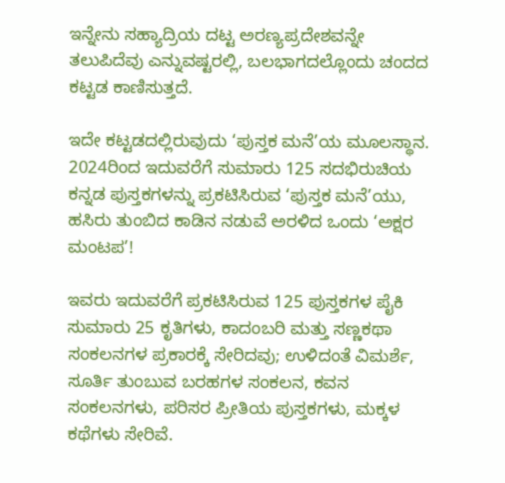ಇನ್ನೇನು ಸಹ್ಯಾದ್ರಿಯ ದಟ್ಟ ಅರಣ್ಯಪ್ರದೇಶವನ್ನೇ ತಲುಪಿದೆವು ಎನ್ನುವಷ್ಟರಲ್ಲಿ, ಬಲಭಾಗದಲ್ಲೊಂದು ಚಂದದ ಕಟ್ಟಡ ಕಾಣಿಸುತ್ತದೆ.

ಇದೇ ಕಟ್ಟಡದಲ್ಲಿರುವುದು ‘ಪುಸ್ತಕ ಮನೆ’ಯ ಮೂಲಸ್ಥಾನ. 2024ರಿಂದ ಇದುವರೆಗೆ ಸುಮಾರು 125 ಸದಭಿರುಚಿಯ ಕನ್ನಡ ಪುಸ್ತಕಗಳನ್ನು ಪ್ರಕಟಿಸಿರುವ ‘ಪುಸ್ತಕ ಮನೆ’ಯು, ಹಸಿರು ತುಂಬಿದ ಕಾಡಿನ ನಡುವೆ ಅರಳಿದ ಒಂದು ‘ಅಕ್ಷರ ಮಂಟಪ’!

ಇವರು ಇದುವರೆಗೆ ಪ್ರಕಟಿಸಿರುವ 125 ಪುಸ್ತಕಗಳ ಪೈಕಿ ಸುಮಾರು 25 ಕೃತಿಗಳು, ಕಾದಂಬರಿ ಮತ್ತು ಸಣ್ಣಕಥಾ ಸಂಕಲನಗಳ ಪ್ರಕಾರಕ್ಕೆ ಸೇರಿದವು; ಉಳಿದಂತೆ ವಿಮರ್ಶೆ, ಸೂರ್ತಿ ತುಂಬುವ ಬರಹಗಳ ಸಂಕಲನ, ಕವನ ಸಂಕಲನಗಳು, ಪರಿಸರ ಪ್ರೀತಿಯ ಪುಸ್ತಕಗಳು, ಮಕ್ಕಳ ಕಥೆಗಳು ಸೇರಿವೆ.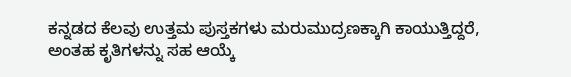ಕನ್ನಡದ ಕೆಲವು ಉತ್ತಮ ಪುಸ್ತಕಗಳು ಮರುಮುದ್ರಣಕ್ಕಾಗಿ ಕಾಯುತ್ತಿದ್ದರೆ, ಅಂತಹ ಕೃತಿಗಳನ್ನು ಸಹ ಆಯ್ಕೆ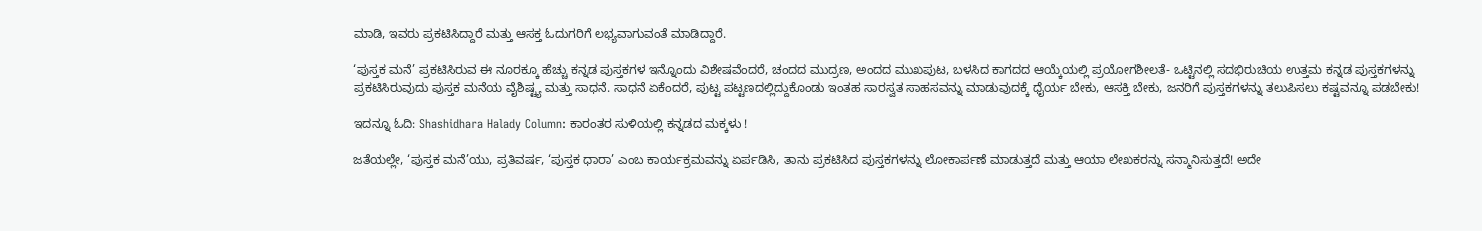ಮಾಡಿ, ಇವರು ಪ್ರಕಟಿಸಿದ್ದಾರೆ ಮತ್ತು ಆಸಕ್ತ ಓದುಗರಿಗೆ ಲಭ್ಯವಾಗುವಂತೆ ಮಾಡಿದ್ದಾರೆ.

‘ಪುಸ್ತಕ ಮನೆ’ ಪ್ರಕಟಿಸಿರುವ ಈ ನೂರಕ್ಕೂ ಹೆಚ್ಚು ಕನ್ನಡ ಪುಸ್ತಕಗಳ ಇನ್ನೊಂದು ವಿಶೇಷವೆಂದರೆ, ಚಂದದ ಮುದ್ರಣ, ಅಂದದ ಮುಖಪುಟ, ಬಳಸಿದ ಕಾಗದದ ಆಯ್ಕೆಯಲ್ಲಿ ಪ್ರಯೋಗಶೀಲತೆ- ಒಟ್ಟಿನಲ್ಲಿ ಸದಭಿರುಚಿಯ ಉತ್ತಮ ಕನ್ನಡ ಪುಸ್ತಕಗಳನ್ನು ಪ್ರಕಟಿಸಿರುವುದು ಪುಸ್ತಕ ಮನೆಯ ವೈಶಿಷ್ಟ್ಯ ಮತ್ತು ಸಾಧನೆ. ಸಾಧನೆ ಏಕೆಂದರೆ, ಪುಟ್ಟ ಪಟ್ಟಣದಲ್ಲಿದ್ದುಕೊಂಡು ಇಂತಹ ಸಾರಸ್ವತ ಸಾಹಸವನ್ನು ಮಾಡುವುದಕ್ಕೆ ಧೈರ್ಯ ಬೇಕು, ಆಸಕ್ತಿ ಬೇಕು, ಜನರಿಗೆ ಪುಸ್ತಕಗಳನ್ನು ತಲುಪಿಸಲು ಕಷ್ಟವನ್ನೂ ಪಡಬೇಕು!

ಇದನ್ನೂ ಓದಿ: Shashidhara Halady Column: ಕಾರಂತರ ಸುಳಿಯಲ್ಲಿ ಕನ್ನಡದ ಮಕ್ಕಳು !

ಜತೆಯಲ್ಲೇ, ‘ಪುಸ್ತಕ ಮನೆ’ಯು, ಪ್ರತಿವರ್ಷ, ‘ಪುಸ್ತಕ ಧಾರಾ’ ಎಂಬ ಕಾರ್ಯಕ್ರಮವನ್ನು ಏರ್ಪಡಿಸಿ, ತಾನು ಪ್ರಕಟಿಸಿದ ಪುಸ್ತಕಗಳನ್ನು ಲೋಕಾರ್ಪಣೆ ಮಾಡುತ್ತದೆ ಮತ್ತು ಆಯಾ ಲೇಖಕರನ್ನು ಸನ್ಮಾನಿಸುತ್ತದೆ! ಅದೇ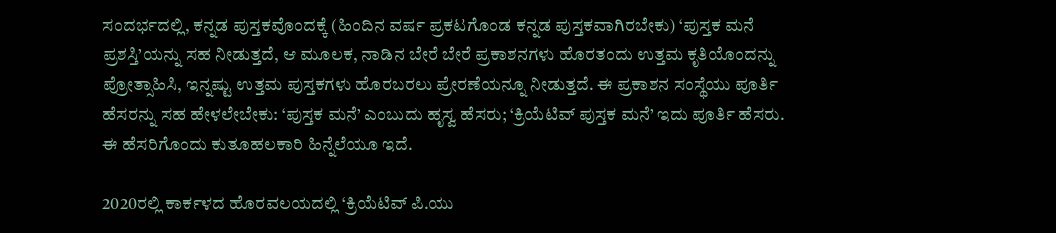ಸಂದರ್ಭದಲ್ಲಿ, ಕನ್ನಡ ಪುಸ್ತಕವೊಂದಕ್ಕೆ (ಹಿಂದಿನ ವರ್ಷ ಪ್ರಕಟಗೊಂಡ ಕನ್ನಡ ಪುಸ್ತಕವಾಗಿರಬೇಕು) ‘ಪುಸ್ತಕ ಮನೆ ಪ್ರಶಸ್ತಿ’ಯನ್ನು ಸಹ ನೀಡುತ್ತದೆ, ಆ ಮೂಲಕ, ನಾಡಿನ ಬೇರೆ ಬೇರೆ ಪ್ರಕಾಶನಗಳು ಹೊರತಂದು ಉತ್ತಮ ಕೃತಿಯೊಂದನ್ನು ಪ್ರೋತ್ಸಾಹಿಸಿ, ಇನ್ನಷ್ಟು ಉತ್ತಮ ಪುಸ್ತಕಗಳು ಹೊರಬರಲು ಪ್ರೇರಣೆಯನ್ನೂ ನೀಡುತ್ತದೆ. ಈ ಪ್ರಕಾಶನ ಸಂಸ್ಥೆಯು ಪೂರ್ತಿ ಹೆಸರನ್ನು ಸಹ ಹೇಳಲೇಬೇಕು: ‘ಪುಸ್ತಕ ಮನೆ’ ಎಂಬುದು ಹೃಸ್ವ ಹೆಸರು; ‘ಕ್ರಿಯೆಟಿವ್ ಪುಸ್ತಕ ಮನೆ’ ಇದು ಪೂರ್ತಿ ಹೆಸರು. ಈ ಹೆಸರಿಗೊಂದು ಕುತೂಹಲಕಾರಿ ಹಿನ್ನೆಲೆಯೂ ಇದೆ.

2020ರಲ್ಲಿ ಕಾರ್ಕಳದ ಹೊರವಲಯದಲ್ಲಿ ‘ಕ್ರಿಯೆಟಿವ್ ಪಿ.ಯು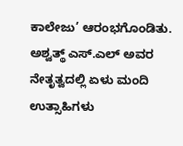ಕಾಲೇಜು’ ಆರಂಭಗೊಂಡಿತು. ಅಶ್ವತ್ಥ್ ಎಸ್.ಎಲ್ ಅವರ ನೇತೃತ್ವದಲ್ಲಿ ಏಳು ಮಂದಿ ಉತ್ಸಾಹಿಗಳು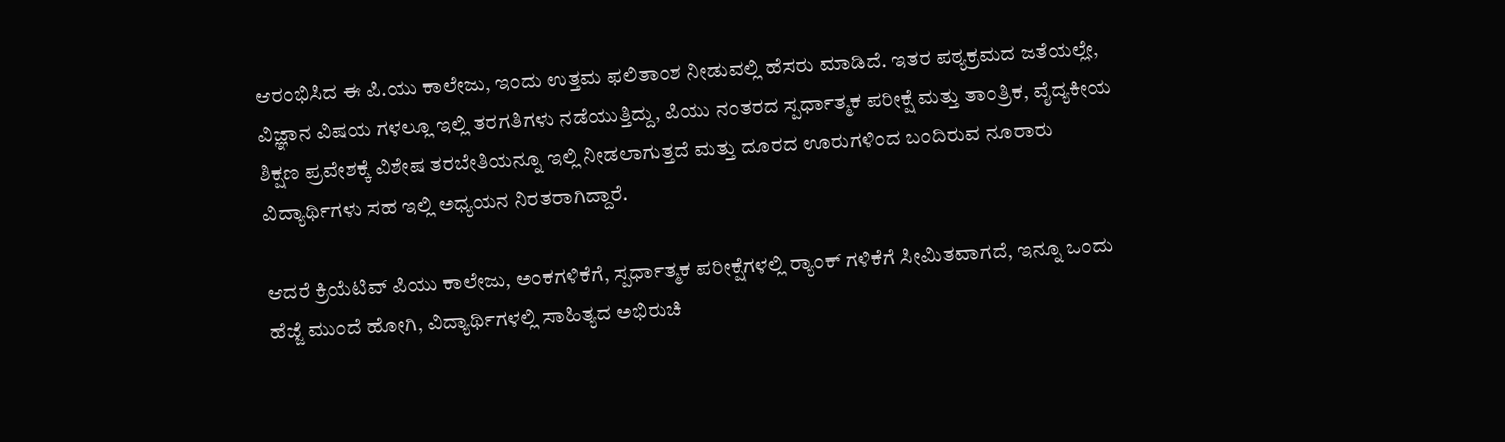ಆರಂಭಿಸಿದ ಈ ಪಿ.ಯು ಕಾಲೇಜು, ಇಂದು ಉತ್ತಮ ಫಲಿತಾಂಶ ನೀಡುವಲ್ಲಿ ಹೆಸರು ಮಾಡಿದೆ. ಇತರ ಪಠ್ಯಕ್ರಮದ ಜತೆಯಲ್ಲೇ, ವಿಜ್ಞಾನ ವಿಷಯ ಗಳಲ್ಲೂ ಇಲ್ಲಿ ತರಗತಿಗಳು ನಡೆಯುತ್ತಿದ್ದು, ಪಿಯು ನಂತರದ ಸ್ಪರ್ಧಾತ್ಮಕ ಪರೀಕ್ಷೆ ಮತ್ತು ತಾಂತ್ರಿಕ, ವೈದ್ಯಕೀಯ ಶಿಕ್ಷಣ ಪ್ರವೇಶಕ್ಕೆ ವಿಶೇಷ ತರಬೇತಿಯನ್ನೂ ಇಲ್ಲಿ ನೀಡಲಾಗುತ್ತದೆ ಮತ್ತು ದೂರದ ಊರುಗಳಿಂದ ಬಂದಿರುವ ನೂರಾರು ವಿದ್ಯಾರ್ಥಿಗಳು ಸಹ ಇಲ್ಲಿ ಅಧ್ಯಯನ ನಿರತರಾಗಿದ್ದಾರೆ.

ಆದರೆ ಕ್ರಿಯೆಟಿವ್ ಪಿಯು ಕಾಲೇಜು, ಅಂಕಗಳಿಕೆಗೆ, ಸ್ಪರ್ಧಾತ್ಮಕ ಪರೀಕ್ಷೆಗಳಲ್ಲಿ ರ‍್ಯಾಂಕ್ ಗಳಿಕೆಗೆ ಸೀಮಿತವಾಗದೆ, ಇನ್ನೂ ಒಂದು ಹೆಜ್ಜೆ ಮುಂದೆ ಹೋಗಿ, ವಿದ್ಯಾರ್ಥಿಗಳಲ್ಲಿ ಸಾಹಿತ್ಯದ ಅಭಿರುಚಿ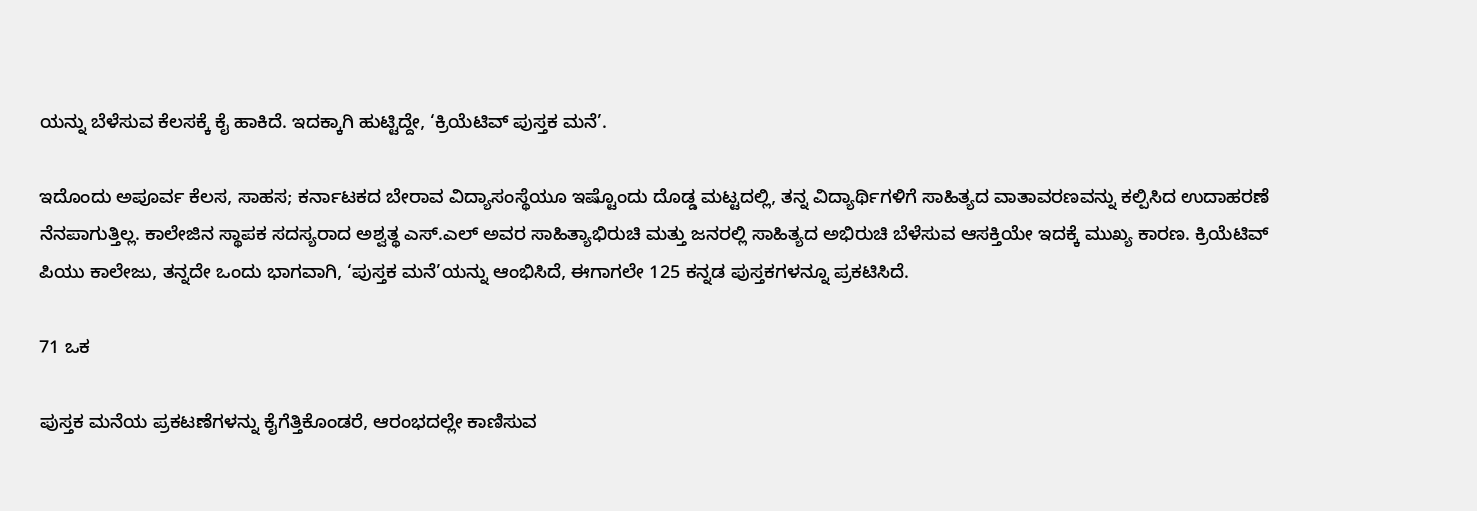ಯನ್ನು ಬೆಳೆಸುವ ಕೆಲಸಕ್ಕೆ ಕೈ ಹಾಕಿದೆ. ಇದಕ್ಕಾಗಿ ಹುಟ್ಟಿದ್ದೇ, ‘ಕ್ರಿಯೆಟಿವ್ ಪುಸ್ತಕ ಮನೆ’.

ಇದೊಂದು ಅಪೂರ್ವ ಕೆಲಸ, ಸಾಹಸ; ಕರ್ನಾಟಕದ ಬೇರಾವ ವಿದ್ಯಾಸಂಸ್ಥೆಯೂ ಇಷ್ಟೊಂದು ದೊಡ್ಡ ಮಟ್ಟದಲ್ಲಿ, ತನ್ನ ವಿದ್ಯಾರ್ಥಿಗಳಿಗೆ ಸಾಹಿತ್ಯದ ವಾತಾವರಣವನ್ನು ಕಲ್ಪಿಸಿದ ಉದಾಹರಣೆ ನೆನಪಾಗುತ್ತಿಲ್ಲ. ಕಾಲೇಜಿನ ಸ್ಥಾಪಕ ಸದಸ್ಯರಾದ ಅಶ್ವತ್ಥ ಎಸ್.ಎಲ್ ಅವರ ಸಾಹಿತ್ಯಾಭಿರುಚಿ ಮತ್ತು ಜನರಲ್ಲಿ ಸಾಹಿತ್ಯದ ಅಭಿರುಚಿ ಬೆಳೆಸುವ ಆಸಕ್ತಿಯೇ ಇದಕ್ಕೆ ಮುಖ್ಯ ಕಾರಣ. ಕ್ರಿಯೆಟಿವ್ ಪಿಯು ಕಾಲೇಜು, ತನ್ನದೇ ಒಂದು ಭಾಗವಾಗಿ, ‘ಪುಸ್ತಕ ಮನೆ’ಯನ್ನು ಆಂಭಿಸಿದೆ, ಈಗಾಗಲೇ 125 ಕನ್ನಡ ಪುಸ್ತಕಗಳನ್ನೂ ಪ್ರಕಟಿಸಿದೆ.

71 ಒಕ

ಪುಸ್ತಕ ಮನೆಯ ಪ್ರಕಟಣೆಗಳನ್ನು ಕೈಗೆತ್ತಿಕೊಂಡರೆ, ಆರಂಭದಲ್ಲೇ ಕಾಣಿಸುವ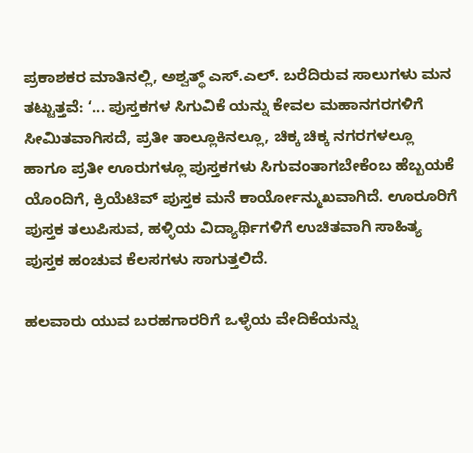ಪ್ರಕಾಶಕರ ಮಾತಿನಲ್ಲಿ, ಅಶ್ವತ್ಥ್ ಎಸ್.ಎಲ್. ಬರೆದಿರುವ ಸಾಲುಗಳು ಮನ ತಟ್ಟುತ್ತವೆ: ‘... ಪುಸ್ತಕಗಳ ಸಿಗುವಿಕೆ ಯನ್ನು ಕೇವಲ ಮಹಾನಗರಗಳಿಗೆ ಸೀಮಿತವಾಗಿಸದೆ, ಪ್ರತೀ ತಾಲ್ಲೂಕಿನಲ್ಲೂ, ಚಿಕ್ಕ ಚಿಕ್ಕ ನಗರಗಳಲ್ಲೂ ಹಾಗೂ ಪ್ರತೀ ಊರುಗಳ್ಲೂ ಪುಸ್ತಕಗಳು ಸಿಗುವಂತಾಗಬೇಕೆಂಬ ಹೆಬ್ಬಯಕೆ ಯೊಂದಿಗೆ, ಕ್ರಿಯೆಟಿವ್ ಪುಸ್ತಕ ಮನೆ ಕಾರ್ಯೋನ್ಮುಖವಾಗಿದೆ. ಊರೂರಿಗೆ ಪುಸ್ತಕ ತಲುಪಿಸುವ, ಹಳ್ಳಿಯ ವಿದ್ಯಾರ್ಥಿಗಳಿಗೆ ಉಚಿತವಾಗಿ ಸಾಹಿತ್ಯ ಪುಸ್ತಕ ಹಂಚುವ ಕೆಲಸಗಳು ಸಾಗುತ್ತಲಿದೆ.

ಹಲವಾರು ಯುವ ಬರಹಗಾರರಿಗೆ ಒಳ್ಳೆಯ ವೇದಿಕೆಯನ್ನು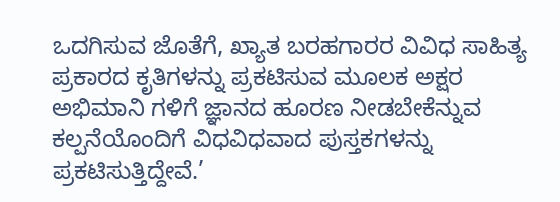ಒದಗಿಸುವ ಜೊತೆಗೆ, ಖ್ಯಾತ ಬರಹಗಾರರ ವಿವಿಧ ಸಾಹಿತ್ಯ ಪ್ರಕಾರದ ಕೃತಿಗಳನ್ನು ಪ್ರಕಟಿಸುವ ಮೂಲಕ ಅಕ್ಷರ ಅಭಿಮಾನಿ ಗಳಿಗೆ ಜ್ಞಾನದ ಹೂರಣ ನೀಡಬೇಕೆನ್ನುವ ಕಲ್ಪನೆಯೊಂದಿಗೆ ವಿಧವಿಧವಾದ ಪುಸ್ತಕಗಳನ್ನು ಪ್ರಕಟಿಸುತ್ತಿದ್ದೇವೆ.’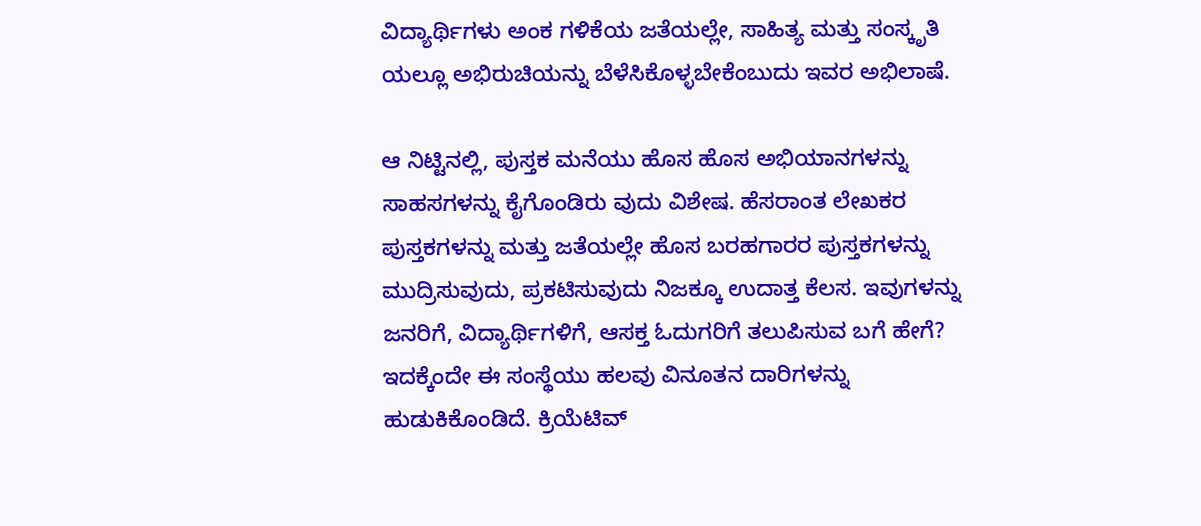ವಿದ್ಯಾರ್ಥಿಗಳು ಅಂಕ ಗಳಿಕೆಯ ಜತೆಯಲ್ಲೇ, ಸಾಹಿತ್ಯ ಮತ್ತು ಸಂಸ್ಕೃತಿ ಯಲ್ಲೂ ಅಭಿರುಚಿಯನ್ನು ಬೆಳೆಸಿಕೊಳ್ಳಬೇಕೆಂಬುದು ಇವರ ಅಭಿಲಾಷೆ.

ಆ ನಿಟ್ಟಿನಲ್ಲಿ, ಪುಸ್ತಕ ಮನೆಯು ಹೊಸ ಹೊಸ ಅಭಿಯಾನಗಳನ್ನು ಸಾಹಸಗಳನ್ನು ಕೈಗೊಂಡಿರು ವುದು ವಿಶೇಷ. ಹೆಸರಾಂತ ಲೇಖಕರ ಪುಸ್ತಕಗಳನ್ನು ಮತ್ತು ಜತೆಯಲ್ಲೇ ಹೊಸ ಬರಹಗಾರರ ಪುಸ್ತಕಗಳನ್ನು ಮುದ್ರಿಸುವುದು, ಪ್ರಕಟಿಸುವುದು ನಿಜಕ್ಕೂ ಉದಾತ್ತ ಕೆಲಸ. ಇವುಗಳನ್ನು ಜನರಿಗೆ, ವಿದ್ಯಾರ್ಥಿಗಳಿಗೆ, ಆಸಕ್ತ ಓದುಗರಿಗೆ ತಲುಪಿಸುವ ಬಗೆ ಹೇಗೆ? ಇದಕ್ಕೆಂದೇ ಈ ಸಂಸ್ಥೆಯು ಹಲವು ವಿನೂತನ ದಾರಿಗಳನ್ನು ಹುಡುಕಿಕೊಂಡಿದೆ. ಕ್ರಿಯೆಟಿವ್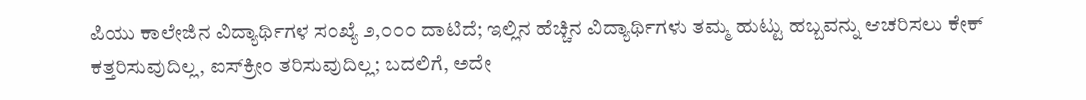ಪಿಯು ಕಾಲೇಜಿನ ವಿದ್ಯಾರ್ಥಿಗಳ ಸಂಖ್ಯೆ ೨,೦೦೦ ದಾಟಿದೆ; ಇಲ್ಲಿನ ಹೆಚ್ಚಿನ ವಿದ್ಯಾರ್ಥಿಗಳು ತಮ್ಮ ಹುಟ್ಟು ಹಬ್ಬವನ್ನು ಆಚರಿಸಲು ಕೇಕ್ ಕತ್ತರಿಸುವುದಿಲ್ಲ, ಐಸ್‌ಕ್ರೀಂ ತರಿಸುವುದಿಲ್ಲ; ಬದಲಿಗೆ, ಅದೇ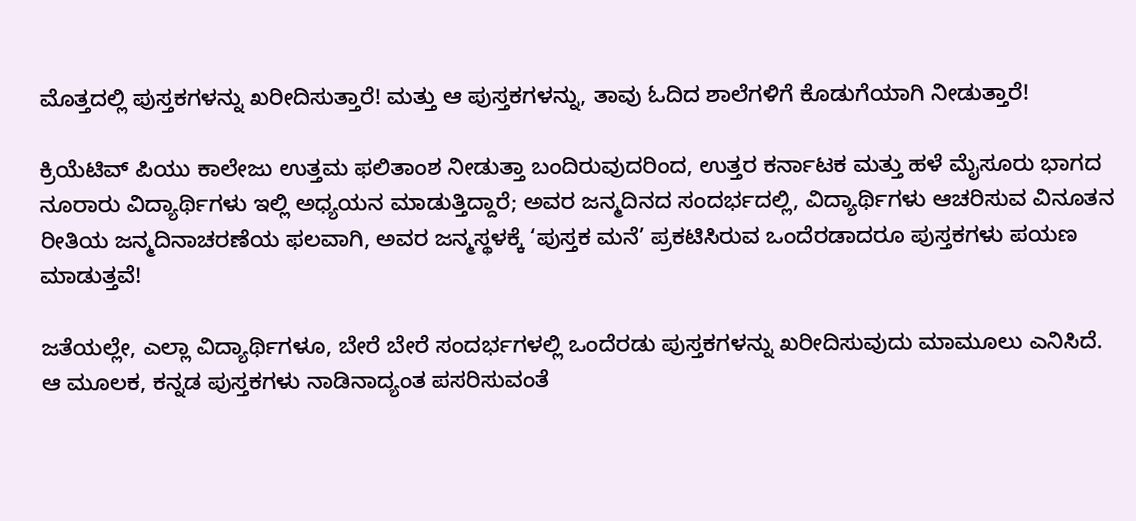ಮೊತ್ತದಲ್ಲಿ ಪುಸ್ತಕಗಳನ್ನು ಖರೀದಿಸುತ್ತಾರೆ! ಮತ್ತು ಆ ಪುಸ್ತಕಗಳನ್ನು, ತಾವು ಓದಿದ ಶಾಲೆಗಳಿಗೆ ಕೊಡುಗೆಯಾಗಿ ನೀಡುತ್ತಾರೆ!

ಕ್ರಿಯೆಟಿವ್ ಪಿಯು ಕಾಲೇಜು ಉತ್ತಮ ಫಲಿತಾಂಶ ನೀಡುತ್ತಾ ಬಂದಿರುವುದರಿಂದ, ಉತ್ತರ ಕರ್ನಾಟಕ ಮತ್ತು ಹಳೆ ಮೈಸೂರು ಭಾಗದ ನೂರಾರು ವಿದ್ಯಾರ್ಥಿಗಳು ಇಲ್ಲಿ ಅಧ್ಯಯನ ಮಾಡುತ್ತಿದ್ದಾರೆ; ಅವರ ಜನ್ಮದಿನದ ಸಂದರ್ಭದಲ್ಲಿ, ವಿದ್ಯಾರ್ಥಿಗಳು ಆಚರಿಸುವ ವಿನೂತನ ರೀತಿಯ ಜನ್ಮದಿನಾಚರಣೆಯ ಫಲವಾಗಿ, ಅವರ ಜನ್ಮಸ್ಥಳಕ್ಕೆ ‘ಪುಸ್ತಕ ಮನೆ’ ಪ್ರಕಟಿಸಿರುವ ಒಂದೆರಡಾದರೂ ಪುಸ್ತಕಗಳು ಪಯಣ ಮಾಡುತ್ತವೆ!

ಜತೆಯಲ್ಲೇ, ಎಲ್ಲಾ ವಿದ್ಯಾರ್ಥಿಗಳೂ, ಬೇರೆ ಬೇರೆ ಸಂದರ್ಭಗಳಲ್ಲಿ ಒಂದೆರಡು ಪುಸ್ತಕಗಳನ್ನು ಖರೀದಿಸುವುದು ಮಾಮೂಲು ಎನಿಸಿದೆ. ಆ ಮೂಲಕ, ಕನ್ನಡ ಪುಸ್ತಕಗಳು ನಾಡಿನಾದ್ಯಂತ ಪಸರಿಸುವಂತೆ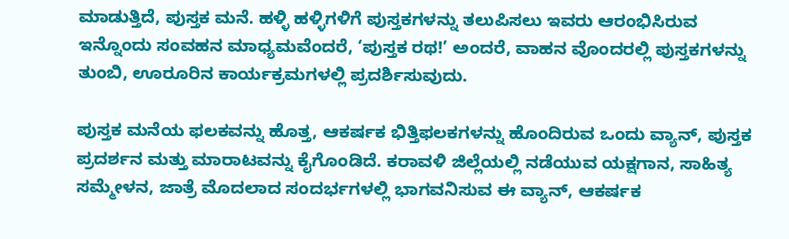ಮಾಡುತ್ತಿದೆ, ಪುಸ್ತಕ ಮನೆ. ಹಳ್ಳಿ ಹಳ್ಳಿಗಳಿಗೆ ಪುಸ್ತಕಗಳನ್ನು ತಲುಪಿಸಲು ಇವರು ಆರಂಭಿಸಿರುವ ಇನ್ನೊಂದು ಸಂವಹನ ಮಾಧ್ಯಮವೆಂದರೆ, ‘ಪುಸ್ತಕ ರಥ!’ ಅಂದರೆ, ವಾಹನ ವೊಂದರಲ್ಲಿ ಪುಸ್ತಕಗಳನ್ನು ತುಂಬಿ, ಊರೂರಿನ ಕಾರ್ಯಕ್ರಮಗಳಲ್ಲಿ ಪ್ರದರ್ಶಿಸುವುದು.

ಪುಸ್ತಕ ಮನೆಯ ಫಲಕವನ್ನು ಹೊತ್ತ, ಆಕರ್ಷಕ ಭಿತ್ತಿಫಲಕಗಳನ್ನು ಹೊಂದಿರುವ ಒಂದು ವ್ಯಾನ್, ಪುಸ್ತಕ ಪ್ರದರ್ಶನ ಮತ್ತು ಮಾರಾಟವನ್ನು ಕೈಗೊಂಡಿದೆ. ಕರಾವಳಿ ಜಿಲ್ಲೆಯಲ್ಲಿ ನಡೆಯುವ ಯಕ್ಷಗಾನ, ಸಾಹಿತ್ಯ ಸಮ್ಮೇಳನ, ಜಾತ್ರೆ ಮೊದಲಾದ ಸಂದರ್ಭಗಳಲ್ಲಿ ಭಾಗವನಿಸುವ ಈ ವ್ಯಾನ್, ಆಕರ್ಷಕ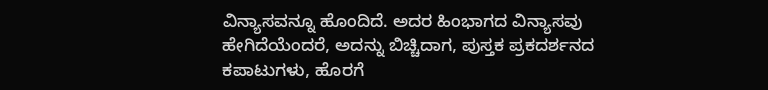ವಿನ್ಯಾಸವನ್ನೂ ಹೊಂದಿದೆ. ಅದರ ಹಿಂಭಾಗದ ವಿನ್ಯಾಸವು ಹೇಗಿದೆಯೆಂದರೆ, ಅದನ್ನು ಬಿಚ್ಚಿದಾಗ, ಪುಸ್ತಕ ಪ್ರಕದರ್ಶನದ ಕಪಾಟುಗಳು, ಹೊರಗೆ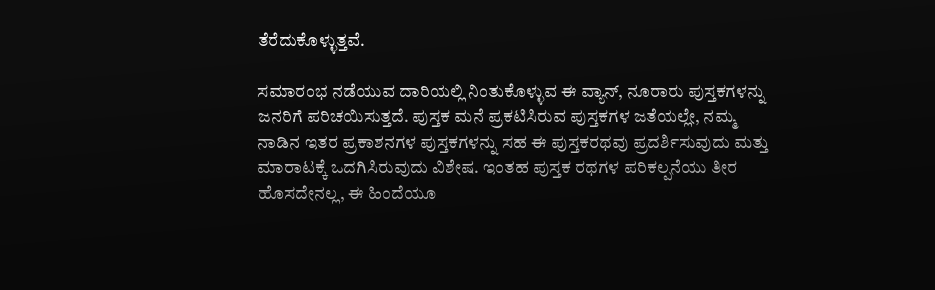ತೆರೆದುಕೊಳ್ಳುತ್ತವೆ.

ಸಮಾರಂಭ ನಡೆಯುವ ದಾರಿಯಲ್ಲಿ ನಿಂತುಕೊಳ್ಳುವ ಈ ವ್ಯಾನ್, ನೂರಾರು ಪುಸ್ತಕಗಳನ್ನು ಜನರಿಗೆ ಪರಿಚಯಿಸುತ್ತದೆ. ಪುಸ್ತಕ ಮನೆ ಪ್ರಕಟಿಸಿರುವ ಪುಸ್ತಕಗಳ ಜತೆಯಲ್ಲೇ, ನಮ್ಮ ನಾಡಿನ ಇತರ ಪ್ರಕಾಶನಗಳ ಪುಸ್ತಕಗಳನ್ನು ಸಹ ಈ ಪುಸ್ತಕರಥವು ಪ್ರದರ್ಶಿಸುವುದು ಮತ್ತು ಮಾರಾಟಕ್ಕೆ ಒದಗಿಸಿರುವುದು ವಿಶೇಷ. ಇಂತಹ ಪುಸ್ತಕ ರಥಗಳ ಪರಿಕಲ್ಪನೆಯು ತೀರ ಹೊಸದೇನಲ್ಲ, ಈ ಹಿಂದೆಯೂ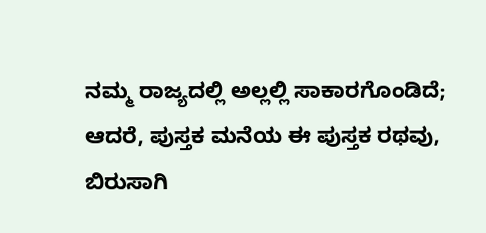ನಮ್ಮ ರಾಜ್ಯದಲ್ಲಿ ಅಲ್ಲಲ್ಲಿ ಸಾಕಾರಗೊಂಡಿದೆ; ಆದರೆ, ಪುಸ್ತಕ ಮನೆಯ ಈ ಪುಸ್ತಕ ರಥವು, ಬಿರುಸಾಗಿ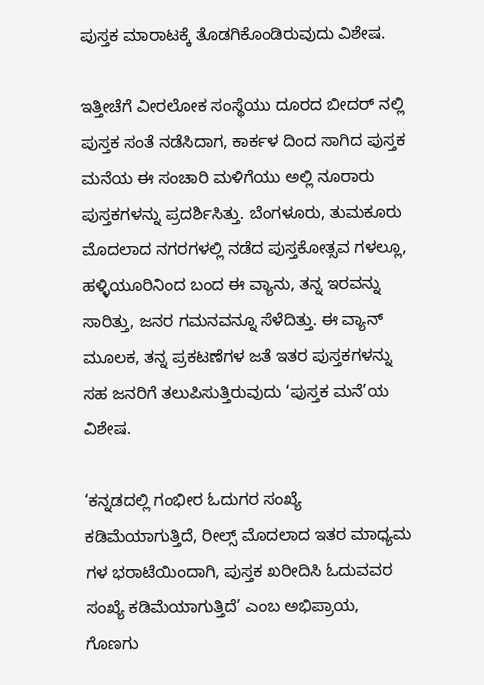ಪುಸ್ತಕ ಮಾರಾಟಕ್ಕೆ ತೊಡಗಿಕೊಂಡಿರುವುದು ವಿಶೇಷ.

ಇತ್ತೀಚೆಗೆ ವೀರಲೋಕ ಸಂಸ್ಥೆಯು ದೂರದ ಬೀದರ್ ನಲ್ಲಿ ಪುಸ್ತಕ ಸಂತೆ ನಡೆಸಿದಾಗ, ಕಾರ್ಕಳ ದಿಂದ ಸಾಗಿದ ಪುಸ್ತಕ ಮನೆಯ ಈ ಸಂಚಾರಿ ಮಳಿಗೆಯು ಅಲ್ಲಿ ನೂರಾರು ಪುಸ್ತಕಗಳನ್ನು ಪ್ರದರ್ಶಿಸಿತ್ತು. ಬೆಂಗಳೂರು, ತುಮಕೂರು ಮೊದಲಾದ ನಗರಗಳಲ್ಲಿ ನಡೆದ ಪುಸ್ತಕೋತ್ಸವ ಗಳಲ್ಲೂ, ಹಳ್ಳಿಯೂರಿನಿಂದ ಬಂದ ಈ ವ್ಯಾನು, ತನ್ನ ಇರವನ್ನು ಸಾರಿತ್ತು, ಜನರ ಗಮನವನ್ನೂ ಸೆಳೆದಿತ್ತು. ಈ ವ್ಯಾನ್ ಮೂಲಕ, ತನ್ನ ಪ್ರಕಟಣೆಗಳ ಜತೆ ಇತರ ಪುಸ್ತಕಗಳನ್ನು ಸಹ ಜನರಿಗೆ ತಲುಪಿಸುತ್ತಿರುವುದು ‘ಪುಸ್ತಕ ಮನೆ’ಯ ವಿಶೇಷ.

‘ಕನ್ನಡದಲ್ಲಿ ಗಂಭೀರ ಓದುಗರ ಸಂಖ್ಯೆ ಕಡಿಮೆಯಾಗುತ್ತಿದೆ, ರೀಲ್ಸ್ ಮೊದಲಾದ ಇತರ ಮಾಧ್ಯಮ ಗಳ ಭರಾಟೆಯಿಂದಾಗಿ, ಪುಸ್ತಕ ಖರೀದಿಸಿ ಓದುವವರ ಸಂಖ್ಯೆ ಕಡಿಮೆಯಾಗುತ್ತಿದೆ’ ಎಂಬ ಅಭಿಪ್ರಾಯ, ಗೊಣಗು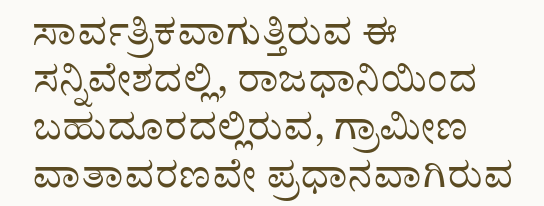ಸಾರ್ವತ್ರಿಕವಾಗುತ್ತಿರುವ ಈ ಸನ್ನಿವೇಶದಲ್ಲಿ, ರಾಜಧಾನಿಯಿಂದ ಬಹುದೂರದಲ್ಲಿರುವ, ಗ್ರಾಮೀಣ ವಾತಾವರಣವೇ ಪ್ರಧಾನವಾಗಿರುವ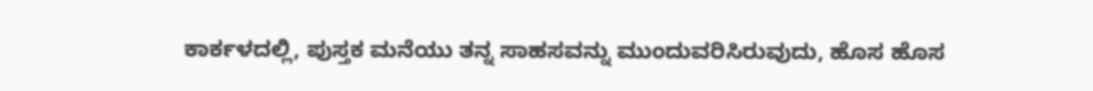ಕಾರ್ಕಳದಲ್ಲಿ, ಪುಸ್ತಕ ಮನೆಯು ತನ್ನ ಸಾಹಸವನ್ನು ಮುಂದುವರಿಸಿರುವುದು, ಹೊಸ ಹೊಸ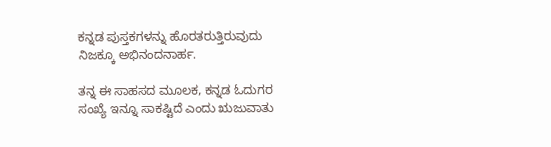ಕನ್ನಡ ಪುಸ್ತಕಗಳನ್ನು ಹೊರತರುತ್ತಿರುವುದು ನಿಜಕ್ಕೂ ಅಭಿನಂದನಾರ್ಹ.

ತನ್ನ ಈ ಸಾಹಸದ ಮೂಲಕ, ಕನ್ನಡ ಓದುಗರ ಸಂಖ್ಯೆ ಇನ್ನೂ ಸಾಕಷ್ಟಿದೆ ಎಂದು ಋಜುವಾತು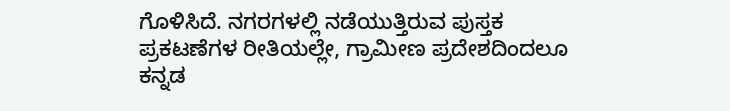ಗೊಳಿಸಿದೆ. ನಗರಗಳಲ್ಲಿ ನಡೆಯುತ್ತಿರುವ ಪುಸ್ತಕ ಪ್ರಕಟಣೆಗಳ ರೀತಿಯಲ್ಲೇ, ಗ್ರಾಮೀಣ ಪ್ರದೇಶದಿಂದಲೂ ಕನ್ನಡ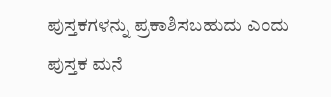ಪುಸ್ತಕಗಳನ್ನು ಪ್ರಕಾಶಿಸಬಹುದು ಎಂದು ಪುಸ್ತಕ ಮನೆ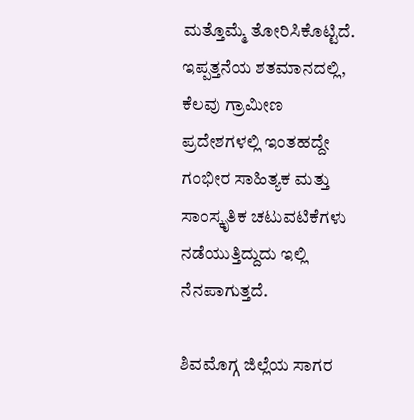ಮತ್ತೊಮ್ಮೆ ತೋರಿಸಿಕೊಟ್ಟಿದೆ. ಇಪ್ಪತ್ತನೆಯ ಶತಮಾನದಲ್ಲಿ, ಕೆಲವು ಗ್ರಾಮೀಣ ಪ್ರದೇಶಗಳಲ್ಲಿ ಇಂತಹದ್ದೇ ಗಂಭೀರ ಸಾಹಿತ್ಯಕ ಮತ್ತು ಸಾಂಸ್ಕೃತಿಕ ಚಟುವಟಿಕೆಗಳು ನಡೆಯುತ್ತಿದ್ದುದು ಇಲ್ಲಿ ನೆನಪಾಗುತ್ತದೆ.

ಶಿವಮೊಗ್ಗ ಜಿಲ್ಲೆಯ ಸಾಗರ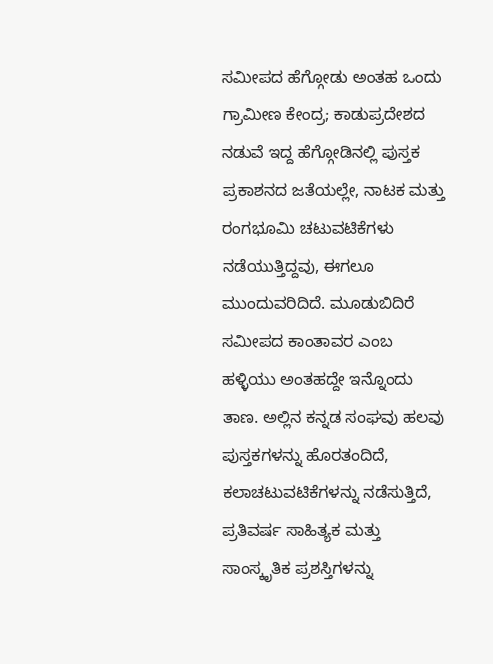ಸಮೀಪದ ಹೆಗ್ಗೋಡು ಅಂತಹ ಒಂದು ಗ್ರಾಮೀಣ ಕೇಂದ್ರ; ಕಾಡುಪ್ರದೇಶದ ನಡುವೆ ಇದ್ದ ಹೆಗ್ಗೋಡಿನಲ್ಲಿ ಪುಸ್ತಕ ಪ್ರಕಾಶನದ ಜತೆಯಲ್ಲೇ, ನಾಟಕ ಮತ್ತು ರಂಗಭೂಮಿ ಚಟುವಟಿಕೆಗಳು ನಡೆಯುತ್ತಿದ್ದವು, ಈಗಲೂ ಮುಂದುವರಿದಿದೆ. ಮೂಡುಬಿದಿರೆ ಸಮೀಪದ ಕಾಂತಾವರ ಎಂಬ ಹಳ್ಳಿಯು ಅಂತಹದ್ದೇ ಇನ್ನೊಂದು ತಾಣ. ಅಲ್ಲಿನ ಕನ್ನಡ ಸಂಘವು ಹಲವು ಪುಸ್ತಕಗಳನ್ನು ಹೊರತಂದಿದೆ, ಕಲಾಚಟುವಟಿಕೆಗಳನ್ನು ನಡೆಸುತ್ತಿದೆ, ಪ್ರತಿವರ್ಷ ಸಾಹಿತ್ಯಕ ಮತ್ತು ಸಾಂಸ್ಕೃತಿಕ ಪ್ರಶಸ್ತಿಗಳನ್ನು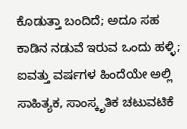ಕೊಡುತ್ತಾ ಬಂದಿದೆ; ಅದೂ ಸಹ ಕಾಡಿನ ನಡುವೆ ಇರುವ ಒಂದು ಹಳ್ಳಿ; ಐವತ್ತು ವರ್ಷಗಳ ಹಿಂದೆಯೇ ಅಲ್ಲಿ ಸಾಹಿತ್ಯಕ, ಸಾಂಸ್ಕೃತಿಕ ಚಟುವಟಿಕೆ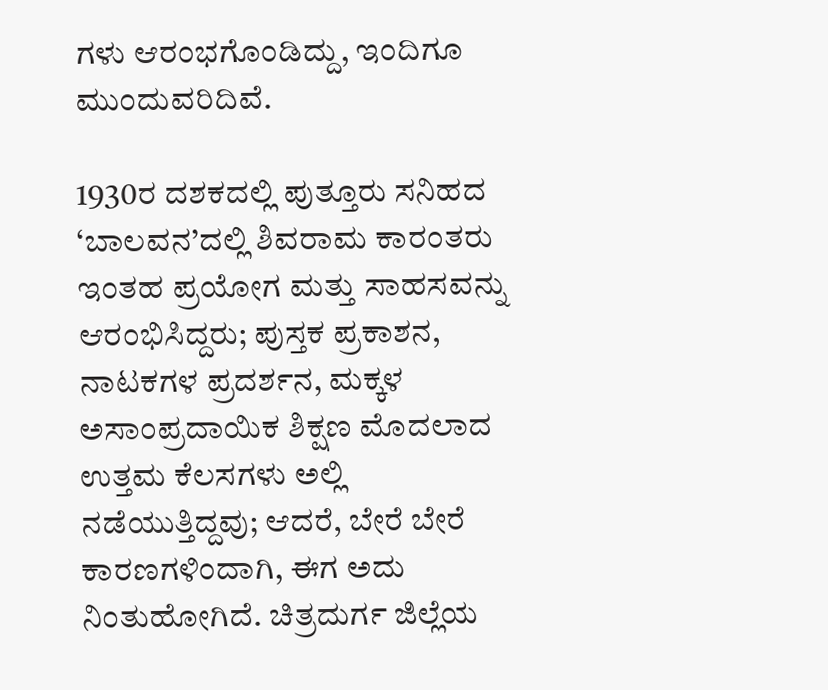ಗಳು ಆರಂಭಗೊಂಡಿದ್ದು, ಇಂದಿಗೂ ಮುಂದುವರಿದಿವೆ.

1930ರ ದಶಕದಲ್ಲಿ ಪುತ್ತೂರು ಸನಿಹದ ‘ಬಾಲವನ’ದಲ್ಲಿ ಶಿವರಾಮ ಕಾರಂತರು ಇಂತಹ ಪ್ರಯೋಗ ಮತ್ತು ಸಾಹಸವನ್ನು ಆರಂಭಿಸಿದ್ದರು; ಪುಸ್ತಕ ಪ್ರಕಾಶನ, ನಾಟಕಗಳ ಪ್ರದರ್ಶನ, ಮಕ್ಕಳ ಅಸಾಂಪ್ರದಾಯಿಕ ಶಿಕ್ಷಣ ಮೊದಲಾದ ಉತ್ತಮ ಕೆಲಸಗಳು ಅಲ್ಲಿ ನಡೆಯುತ್ತಿದ್ದವು; ಆದರೆ, ಬೇರೆ ಬೇರೆ ಕಾರಣಗಳಿಂದಾಗಿ, ಈಗ ಅದು ನಿಂತುಹೋಗಿದೆ. ಚಿತ್ರದುರ್ಗ ಜಿಲ್ಲೆಯ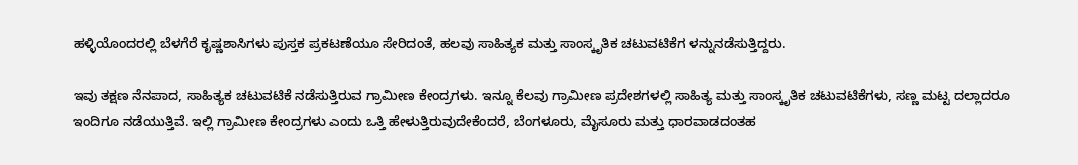ಹಳ್ಳಿಯೊಂದರಲ್ಲಿ ಬೆಳಗೆರೆ ಕೃಷ್ಣಶಾಸಿಗಳು ಪುಸ್ತಕ ಪ್ರಕಟಣೆಯೂ ಸೇರಿದಂತೆ, ಹಲವು ಸಾಹಿತ್ಯಕ ಮತ್ತು ಸಾಂಸ್ಕೃತಿಕ ಚಟುವಟಿಕೆಗ ಳನ್ನುನಡೆಸುತ್ತಿದ್ದರು.

ಇವು ತಕ್ಷಣ ನೆನಪಾದ, ಸಾಹಿತ್ಯಕ ಚಟುವಟಿಕೆ ನಡೆಸುತ್ತಿರುವ ಗ್ರಾಮೀಣ ಕೇಂದ್ರಗಳು. ಇನ್ನೂ ಕೆಲವು ಗ್ರಾಮೀಣ ಪ್ರದೇಶಗಳಲ್ಲಿ ಸಾಹಿತ್ಯ ಮತ್ತು ಸಾಂಸ್ಕೃತಿಕ ಚಟುವಟಿಕೆಗಳು, ಸಣ್ಣ ಮಟ್ಟ ದಲ್ಲಾದರೂ ಇಂದಿಗೂ ನಡೆಯುತ್ತಿವೆ. ಇಲ್ಲಿ ಗ್ರಾಮೀಣ ಕೇಂದ್ರಗಳು ಎಂದು ಒತ್ತಿ ಹೇಳುತ್ತಿರುವುದೇಕೆಂದರೆ, ಬೆಂಗಳೂರು, ಮೈಸೂರು ಮತ್ತು ಧಾರವಾಡದಂತಹ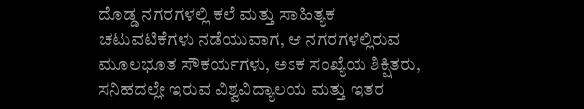ದೊಡ್ಡ ನಗರಗಳಲ್ಲಿ ಕಲೆ ಮತ್ತು ಸಾಹಿತ್ಯಕ ಚಟುವಟಿಕೆಗಳು ನಡೆಯುವಾಗ, ಆ ನಗರಗಳಲ್ಲಿರುವ ಮೂಲಭೂತ ಸೌಕರ್ಯಗಳು, ಅಽಕ ಸಂಖ್ಯೆಯ ಶಿಕ್ಷಿತರು, ಸನಿಹದಲ್ಲೇ ಇರುವ ವಿಶ್ವವಿದ್ಯಾಲಯ ಮತ್ತು ಇತರ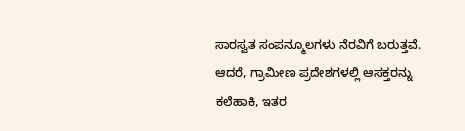ಸಾರಸ್ವತ ಸಂಪನ್ಮೂಲಗಳು ನೆರವಿಗೆ ಬರುತ್ತವೆ. ಆದರೆ, ಗ್ರಾಮೀಣ ಪ್ರದೇಶಗಳಲ್ಲಿ ಆಸಕ್ತರನ್ನು ಕಲೆಹಾಕಿ, ಇತರ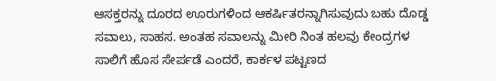ಆಸಕ್ತರನ್ನು ದೂರದ ಊರುಗಳಿಂದ ಆಕರ್ಷಿತರನ್ನಾಗಿಸುವುದು ಬಹು ದೊಡ್ಡ ಸವಾಲು, ಸಾಹಸ. ಅಂತಹ ಸವಾಲನ್ನು ಮೀರಿ ನಿಂತ ಹಲವು ಕೇಂದ್ರಗಳ ಸಾಲಿಗೆ ಹೊಸ ಸೇರ್ಪಡೆ ಎಂದರೆ, ಕಾರ್ಕಳ ಪಟ್ಟಣದ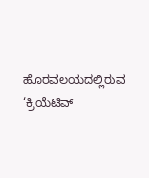ಹೊರವಲಯದಲ್ಲಿರುವ ‘ಕ್ರಿಯೆಟಿವ್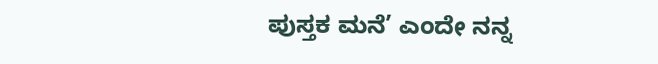ಪುಸ್ತಕ ಮನೆ’ ಎಂದೇ ನನ್ನ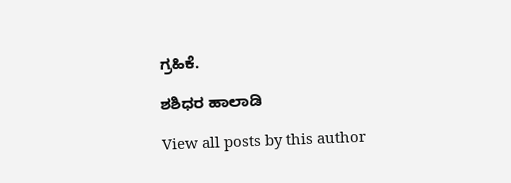ಗ್ರಹಿಕೆ.

ಶಶಿಧರ ಹಾಲಾಡಿ

View all posts by this author